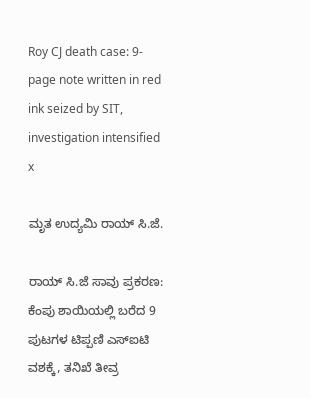Roy CJ death case: 9-page note written in red ink seized by SIT, investigation intensified
x

ಮೃತ ಉದ್ಯಮಿ ರಾಯ್‌ ಸಿ.ಜೆ.

ರಾಯ್ ಸಿ.ಜೆ ಸಾವು ಪ್ರಕರಣ: ಕೆಂಪು ಶಾಯಿಯಲ್ಲಿ ಬರೆದ 9 ಪುಟಗಳ ಟಿಪ್ಪಣಿ ಎಸ್‌ಐಟಿ ವಶಕ್ಕೆ, ತನಿಖೆ ತೀವ್ರ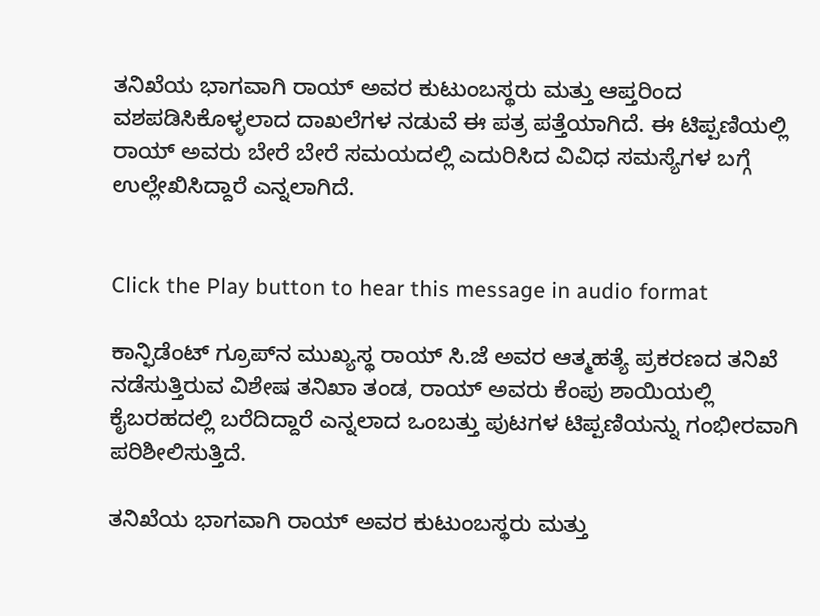ತನಿಖೆಯ ಭಾಗವಾಗಿ ರಾಯ್ ಅವರ ಕುಟುಂಬಸ್ಥರು ಮತ್ತು ಆಪ್ತರಿಂದ ವಶಪಡಿಸಿಕೊಳ್ಳಲಾದ ದಾಖಲೆಗಳ ನಡುವೆ ಈ ಪತ್ರ ಪತ್ತೆಯಾಗಿದೆ. ಈ ಟಿಪ್ಪಣಿಯಲ್ಲಿ ರಾಯ್ ಅವರು ಬೇರೆ ಬೇರೆ ಸಮಯದಲ್ಲಿ ಎದುರಿಸಿದ ವಿವಿಧ ಸಮಸ್ಯೆಗಳ ಬಗ್ಗೆ ಉಲ್ಲೇಖಿಸಿದ್ದಾರೆ ಎನ್ನಲಾಗಿದೆ.


Click the Play button to hear this message in audio format

ಕಾನ್ಫಿಡೆಂಟ್ ಗ್ರೂಪ್‌ನ ಮುಖ್ಯಸ್ಥ ರಾಯ್ ಸಿ.ಜೆ ಅವರ ಆತ್ಮಹತ್ಯೆ ಪ್ರಕರಣದ ತನಿಖೆ ನಡೆಸುತ್ತಿರುವ ವಿಶೇಷ ತನಿಖಾ ತಂಡ, ರಾಯ್ ಅವರು ಕೆಂಪು ಶಾಯಿಯಲ್ಲಿ ಕೈಬರಹದಲ್ಲಿ ಬರೆದಿದ್ದಾರೆ ಎನ್ನಲಾದ ಒಂಬತ್ತು ಪುಟಗಳ ಟಿಪ್ಪಣಿಯನ್ನು ಗಂಭೀರವಾಗಿ ಪರಿಶೀಲಿಸುತ್ತಿದೆ.

ತನಿಖೆಯ ಭಾಗವಾಗಿ ರಾಯ್ ಅವರ ಕುಟುಂಬಸ್ಥರು ಮತ್ತು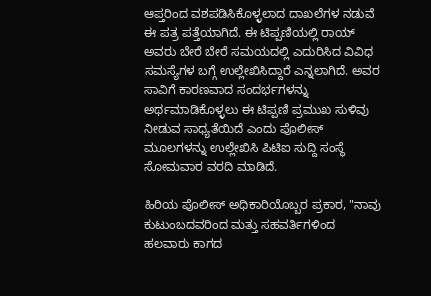ಆಪ್ತರಿಂದ ವಶಪಡಿಸಿಕೊಳ್ಳಲಾದ ದಾಖಲೆಗಳ ನಡುವೆ ಈ ಪತ್ರ ಪತ್ತೆಯಾಗಿದೆ. ಈ ಟಿಪ್ಪಣಿಯಲ್ಲಿ ರಾಯ್ ಅವರು ಬೇರೆ ಬೇರೆ ಸಮಯದಲ್ಲಿ ಎದುರಿಸಿದ ವಿವಿಧ ಸಮಸ್ಯೆಗಳ ಬಗ್ಗೆ ಉಲ್ಲೇಖಿಸಿದ್ದಾರೆ ಎನ್ನಲಾಗಿದೆ. ಅವರ ಸಾವಿಗೆ ಕಾರಣವಾದ ಸಂದರ್ಭಗಳನ್ನು ಅರ್ಥಮಾಡಿಕೊಳ್ಳಲು ಈ ಟಿಪ್ಪಣಿ ಪ್ರಮುಖ ಸುಳಿವು ನೀಡುವ ಸಾಧ್ಯತೆಯಿದೆ ಎಂದು ಪೊಲೀಸ್ ಮೂಲಗಳನ್ನು ಉಲ್ಲೇಖಿಸಿ ಪಿಟಿಐ ಸುದ್ದಿ ಸಂಸ್ಥೆ ಸೋಮವಾರ ವರದಿ ಮಾಡಿದೆ.

ಹಿರಿಯ ಪೊಲೀಸ್ ಅಧಿಕಾರಿಯೊಬ್ಬರ ಪ್ರಕಾರ, "ನಾವು ಕುಟುಂಬದವರಿಂದ ಮತ್ತು ಸಹವರ್ತಿಗಳಿಂದ ಹಲವಾರು ಕಾಗದ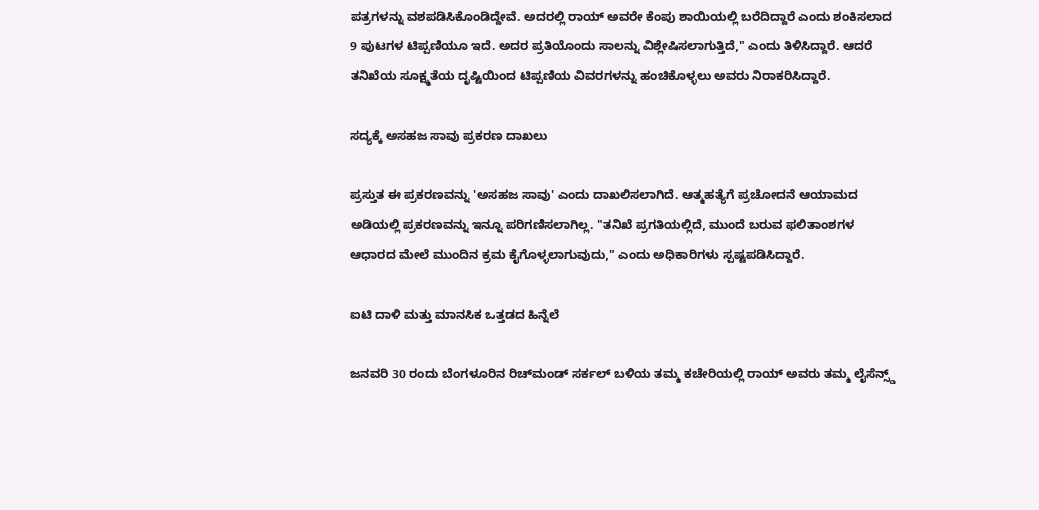ಪತ್ರಗಳನ್ನು ವಶಪಡಿಸಿಕೊಂಡಿದ್ದೇವೆ. ಅದರಲ್ಲಿ ರಾಯ್ ಅವರೇ ಕೆಂಪು ಶಾಯಿಯಲ್ಲಿ ಬರೆದಿದ್ದಾರೆ ಎಂದು ಶಂಕಿಸಲಾದ 9 ಪುಟಗಳ ಟಿಪ್ಪಣಿಯೂ ಇದೆ. ಅದರ ಪ್ರತಿಯೊಂದು ಸಾಲನ್ನು ವಿಶ್ಲೇಷಿಸಲಾಗುತ್ತಿದೆ," ಎಂದು ತಿಳಿಸಿದ್ದಾರೆ. ಆದರೆ ತನಿಖೆಯ ಸೂಕ್ಷ್ಮತೆಯ ದೃಷ್ಟಿಯಿಂದ ಟಿಪ್ಪಣಿಯ ವಿವರಗಳನ್ನು ಹಂಚಿಕೊಳ್ಳಲು ಅವರು ನಿರಾಕರಿಸಿದ್ದಾರೆ.

ಸದ್ಯಕ್ಕೆ ಅಸಹಜ ಸಾವು ಪ್ರಕರಣ ದಾಖಲು

ಪ್ರಸ್ತುತ ಈ ಪ್ರಕರಣವನ್ನು 'ಅಸಹಜ ಸಾವು' ಎಂದು ದಾಖಲಿಸಲಾಗಿದೆ. ಆತ್ಮಹತ್ಯೆಗೆ ಪ್ರಚೋದನೆ ಆಯಾಮದ ಅಡಿಯಲ್ಲಿ ಪ್ರಕರಣವನ್ನು ಇನ್ನೂ ಪರಿಗಣಿಸಲಾಗಿಲ್ಲ. "ತನಿಖೆ ಪ್ರಗತಿಯಲ್ಲಿದೆ, ಮುಂದೆ ಬರುವ ಫಲಿತಾಂಶಗಳ ಆಧಾರದ ಮೇಲೆ ಮುಂದಿನ ಕ್ರಮ ಕೈಗೊಳ್ಳಲಾಗುವುದು," ಎಂದು ಅಧಿಕಾರಿಗಳು ಸ್ಪಷ್ಟಪಡಿಸಿದ್ದಾರೆ.

ಐಟಿ ದಾಳಿ ಮತ್ತು ಮಾನಸಿಕ ಒತ್ತಡದ ಹಿನ್ನೆಲೆ

ಜನವರಿ 30 ರಂದು ಬೆಂಗಳೂರಿನ ರಿಚ್‌ಮಂಡ್ ಸರ್ಕಲ್ ಬಳಿಯ ತಮ್ಮ ಕಚೇರಿಯಲ್ಲಿ ರಾಯ್ ಅವರು ತಮ್ಮ ಲೈಸೆನ್ಸ್ಡ್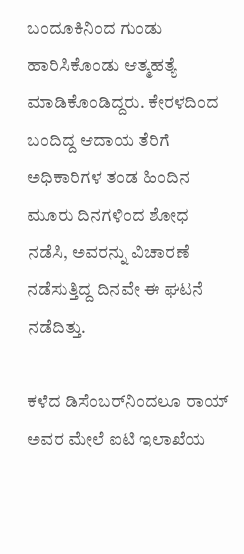ಬಂದೂಕಿನಿಂದ ಗುಂಡು ಹಾರಿಸಿಕೊಂಡು ಆತ್ಮಹತ್ಯೆ ಮಾಡಿಕೊಂಡಿದ್ದರು. ಕೇರಳದಿಂದ ಬಂದಿದ್ದ ಆದಾಯ ತೆರಿಗೆ ಅಧಿಕಾರಿಗಳ ತಂಡ ಹಿಂದಿನ ಮೂರು ದಿನಗಳಿಂದ ಶೋಧ ನಡೆಸಿ, ಅವರನ್ನು ವಿಚಾರಣೆ ನಡೆಸುತ್ತಿದ್ದ ದಿನವೇ ಈ ಘಟನೆ ನಡೆದಿತ್ತು.

ಕಳೆದ ಡಿಸೆಂಬರ್‌ನಿಂದಲೂ ರಾಯ್ ಅವರ ಮೇಲೆ ಐಟಿ ಇಲಾಖೆಯ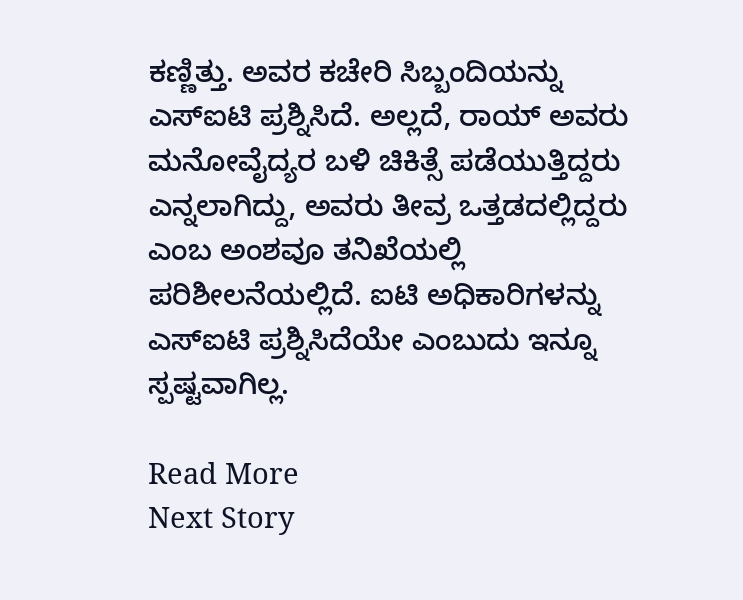ಕಣ್ಣಿತ್ತು. ಅವರ ಕಚೇರಿ ಸಿಬ್ಬಂದಿಯನ್ನು ಎಸ್‌ಐಟಿ ಪ್ರಶ್ನಿಸಿದೆ. ಅಲ್ಲದೆ, ರಾಯ್ ಅವರು ಮನೋವೈದ್ಯರ ಬಳಿ ಚಿಕಿತ್ಸೆ ಪಡೆಯುತ್ತಿದ್ದರು ಎನ್ನಲಾಗಿದ್ದು, ಅವರು ತೀವ್ರ ಒತ್ತಡದಲ್ಲಿದ್ದರು ಎಂಬ ಅಂಶವೂ ತನಿಖೆಯಲ್ಲಿ ಪರಿಶೀಲನೆಯಲ್ಲಿದೆ. ಐಟಿ ಅಧಿಕಾರಿಗಳನ್ನು ಎಸ್‌ಐಟಿ ಪ್ರಶ್ನಿಸಿದೆಯೇ ಎಂಬುದು ಇನ್ನೂ ಸ್ಪಷ್ಟವಾಗಿಲ್ಲ.

Read More
Next Story